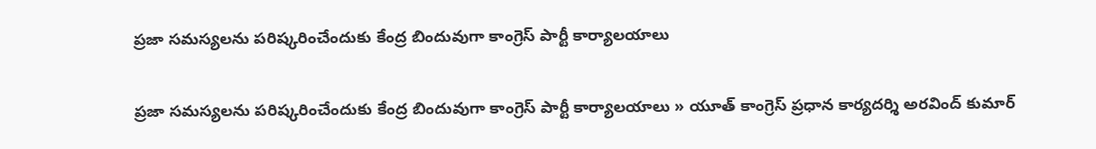ప్ర‌జా స‌మ‌స్య‌ల‌ను ప‌రిష్క‌రించేందుకు కేంద్ర బిందువుగా కాంగ్రెస్ పార్టీ కార్యాల‌యాలు

ప్ర‌జా స‌మ‌స్య‌ల‌ను ప‌రిష్క‌రించేందుకు కేంద్ర బిందువుగా కాంగ్రెస్ పార్టీ కార్యాల‌యాలు » యూత్ కాంగ్రెస్ ప్ర‌ధాన కార్య‌ద‌ర్శి అర‌వింద్ కుమార్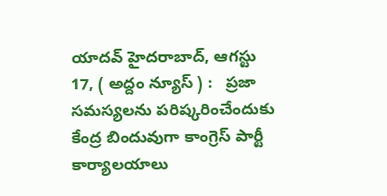యాద‌వ్‌ హైద‌రాబాద్‌, ఆగ‌స్టు 17, ( అద్దం న్యూస్ ) :   ప్ర‌జా స‌మ‌స్య‌ల‌ను ప‌రిష్క‌రించేందుకు కేంద్ర బిందువుగా కాంగ్రెస్ పార్టీ కార్యాల‌యాలు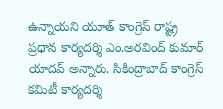ఉన్నాయ‌ని యూత్ కాంగ్రెస్ రాష్ట్ర‌ ప్ర‌ధాన కార్య‌ద‌ర్శి ఎం.అర‌వింద్ కుమార్ యాద‌వ్ అన్నారు. సికింద్రాబాద్ కాంగ్రెస్ క‌మిటీ కార్య‌ద‌ర్శి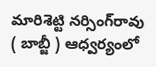మారిశెట్టి న‌ర్సింగ్‌రావు ( బాబ్జీ ) ఆధ్వ‌ర్యంలో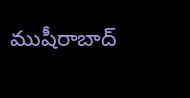ముషీరాబాద్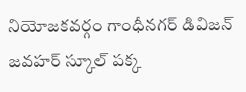నియోజ‌క‌వ‌ర్గం గాంధీన‌గ‌ర్ డివిజ‌న్ జ‌వ‌హ‌ర్ స్కూల్ ప‌క్క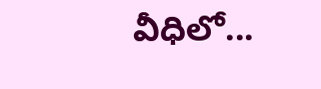వీధిలో...